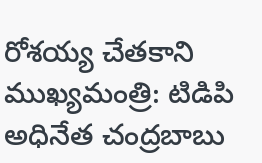రోశయ్య చేతకాని ముఖ్యమంత్రి: టిడిపి అధినేత చంద్రబాబు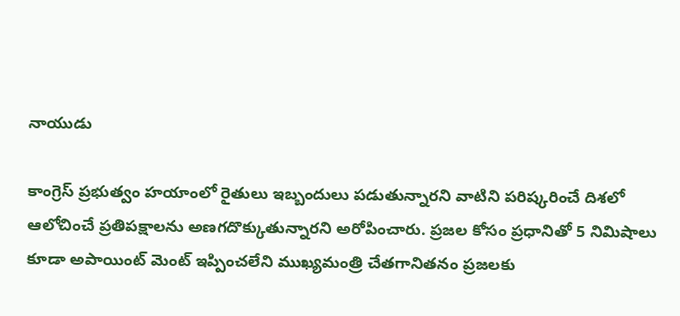నాయుడు

కాంగ్రెస్ ప్రభుత్వం హయాంలో రైతులు ఇబ్బందులు పడుతున్నారని వాటిని పరిష్కరించే దిశలో ఆలోచించే ప్రతిపక్షాలను అణగదొక్కుతున్నారని అరోపించారు. ప్రజల కోసం ప్రధానితో 5 నిమిషాలు కూడా అపాయింట్ మెంట్ ఇప్పించలేని ముఖ్యమంత్రి చేతగానితనం ప్రజలకు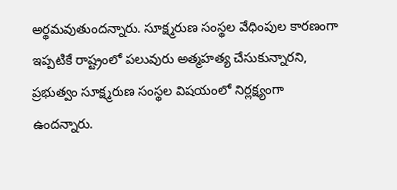అర్థమవుతుందన్నారు. సూక్ష్మరుణ సంస్థల వేధింపుల కారణంగా ఇప్పటికే రాష్ట్రంలో పలువురు అత్మహత్య చేసుకున్నారని, ప్రభుత్వం సూక్ష్మరుణ సంస్థల విషయంలో నిర్లక్ష్యంగా ఉందన్నారు.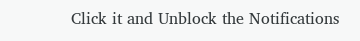Click it and Unblock the Notifications